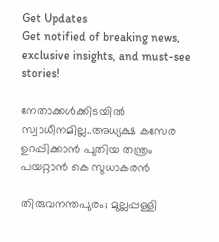Get Updates
Get notified of breaking news, exclusive insights, and must-see stories!

നേതാക്കൾക്കിടയിൽ സ്വാധീനമില്ല..അധ്യക്ഷ കസേര ഉറപ്പിക്കാൻ പുതിയ തന്ത്രം പയറ്റാൻ കെ സുധാകരൻ

തിരുവനന്തപുരം; മുല്ലപ്പള്ളി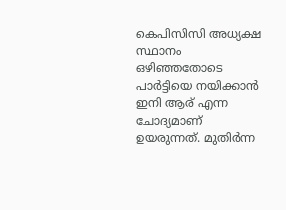കെപിസിസി അധ്യക്ഷ സ്ഥാനം ഒഴിഞ്ഞതോടെ പാർട്ടിയെ നയിക്കാൻ ഇനി ആര് എന്ന ചോദ്യമാണ് ഉയരുന്നത്. മുതിർന്ന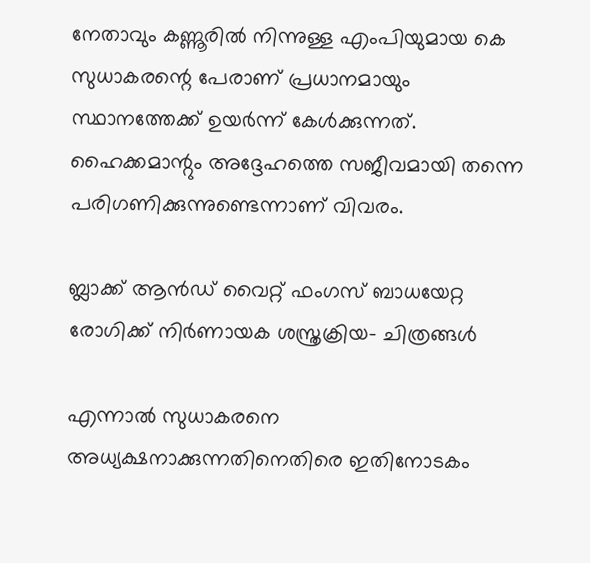നേതാവും കണ്ണൂരിൽ നിന്നുള്ള എംപിയുമായ കെ സുധാകരന്റെ പേരാണ് പ്രധാനമായും സ്ഥാനത്തേക്ക് ഉയർന്ന് കേൾക്കുന്നത്. ഹൈക്കമാന്റും അദ്ദേഹത്തെ സജീവമായി തന്നെ പരിഗണിക്കുന്നുണ്ടെന്നാണ് വിവരം.

ബ്ലാക്ക് ആൻഡ് വൈറ്റ് ഫംഗസ് ബാധയേറ്റ രോഗിക്ക് നിർണായക ശസ്ത്രക്രിയ- ചിത്രങ്ങൾ

എന്നാൽ സുധാകരനെ അധ്യക്ഷനാക്കുന്നതിനെതിരെ ഇതിനോടകം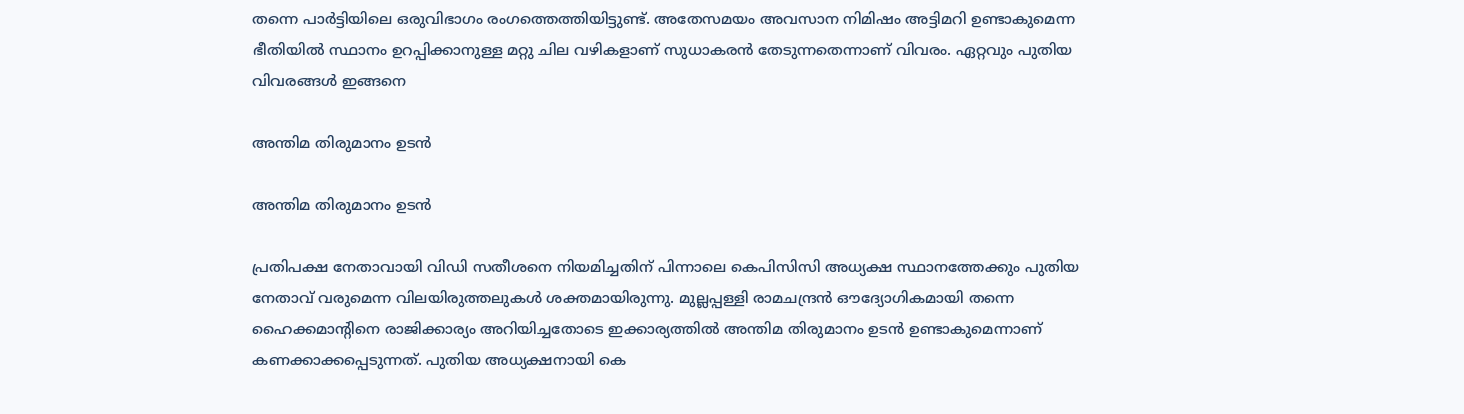തന്നെ പാർട്ടിയിലെ ഒരുവിഭാഗം രംഗത്തെത്തിയിട്ടുണ്ട്. അതേസമയം അവസാന നിമിഷം അട്ടിമറി ഉണ്ടാകുമെന്ന ഭീതിയിൽ സ്ഥാനം ഉറപ്പിക്കാനുള്ള മറ്റു ചില വഴികളാണ് സുധാകരൻ തേടുന്നതെന്നാണ് വിവരം. ഏറ്റവും പുതിയ വിവരങ്ങൾ ഇങ്ങനെ

അന്തിമ തിരുമാനം ഉടൻ

അന്തിമ തിരുമാനം ഉടൻ

പ്രതിപക്ഷ നേതാവായി വിഡി സതീശനെ നിയമിച്ചതിന് പിന്നാലെ കെപിസിസി അധ്യക്ഷ സ്ഥാനത്തേക്കും പുതിയ നേതാവ് വരുമെന്ന വിലയിരുത്തലുകൾ ശക്തമായിരുന്നു. മുല്ലപ്പള്ളി രാമചന്ദ്രൻ ഔദ്യോഗികമായി തന്നെ ഹൈക്കമാന്റിനെ രാജിക്കാര്യം അറിയിച്ചതോടെ ഇക്കാര്യത്തിൽ അന്തിമ തിരുമാനം ഉടൻ ഉണ്ടാകുമെന്നാണ് കണക്കാക്കപ്പെടുന്നത്. പുതിയ അധ്യക്ഷനായി കെ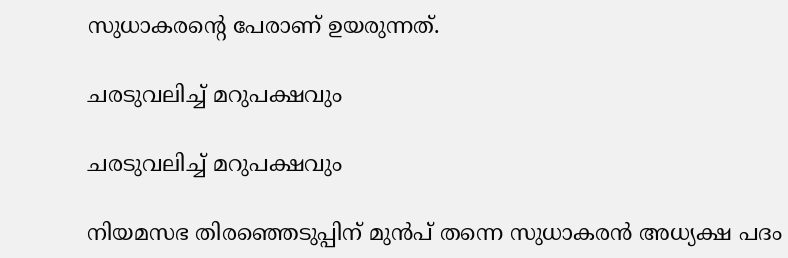സുധാകരന്റെ പേരാണ് ഉയരുന്നത്.

ചരടുവലിച്ച് മറുപക്ഷവും

ചരടുവലിച്ച് മറുപക്ഷവും

നിയമസഭ തിരഞ്ഞെടുപ്പിന് മുൻപ് തന്നെ സുധാകരൻ അധ്യക്ഷ പദം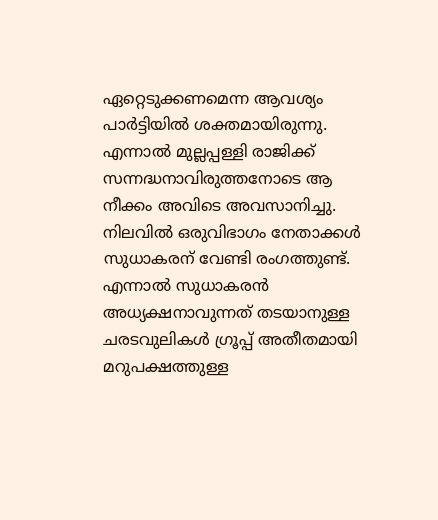ഏറ്റെടുക്കണമെന്ന ആവശ്യം പാർട്ടിയിൽ ശക്തമായിരുന്നു. എന്നാൽ മുല്ലപ്പള്ളി രാജിക്ക് സന്നദ്ധനാവിരുത്തനോടെ ആ നീക്കം അവിടെ അവസാനിച്ചു. നിലവിൽ ഒരുവിഭാഗം നേതാക്കൾ സുധാകരന് വേണ്ടി രംഗത്തുണ്ട്. എന്നാൽ സുധാകരൻ അധ്യക്ഷനാവുന്നത് തടയാനുള്ള ചരടവുലികൾ ഗ്രൂപ്പ് അതീതമായി മറുപക്ഷത്തുള്ള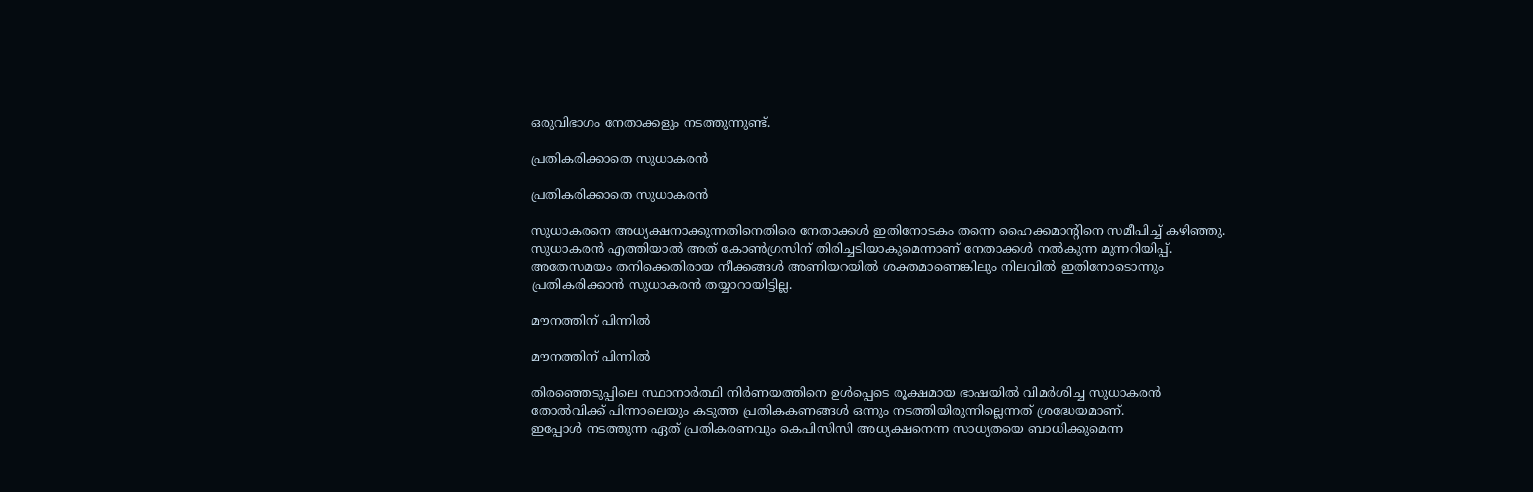ഒരുവിഭാഗം നേതാക്കളും നടത്തുന്നുണ്ട്.

പ്രതികരിക്കാതെ സുധാകരൻ

പ്രതികരിക്കാതെ സുധാകരൻ

സുധാകരനെ അധ്യക്ഷനാക്കുന്നതിനെതിരെ നേതാക്കൾ ഇതിനോടകം തന്നെ ഹൈക്കമാന്റിനെ സമീപിച്ച് കഴിഞ്ഞു. സുധാകരൻ എത്തിയാൽ അത് കോൺഗ്രസിന് തിരിച്ചടിയാകുമെന്നാണ് നേതാക്കൾ നൽകുന്ന മുന്നറിയിപ്പ്. അതേസമയം തനിക്കെതിരായ നീക്കങ്ങൾ അണിയറയിൽ ശക്തമാണെങ്കിലും നിലവിൽ ഇതിനോടൊന്നും പ്രതികരിക്കാൻ സുധാകരൻ തയ്യാറായിട്ടില്ല.

മൗനത്തിന് പിന്നിൽ

മൗനത്തിന് പിന്നിൽ

തിരഞ്ഞെടുപ്പിലെ സ്ഥാനാർത്ഥി നിർണയത്തിനെ ഉൾപ്പെടെ രൂക്ഷമായ ഭാഷയിൽ വിമർശിച്ച സുധാകരൻ തോൽവിക്ക് പിന്നാലെയും കടുത്ത പ്രതികകണങ്ങൾ ഒന്നും നടത്തിയിരുന്നില്ലെന്നത് ശ്രദ്ധേയമാണ്.
ഇപ്പോൾ നടത്തുന്ന ഏത് പ്രതികരണവും കെപിസിസി അധ്യക്ഷനെന്ന സാധ്യതയെ ബാധിക്കുമെന്ന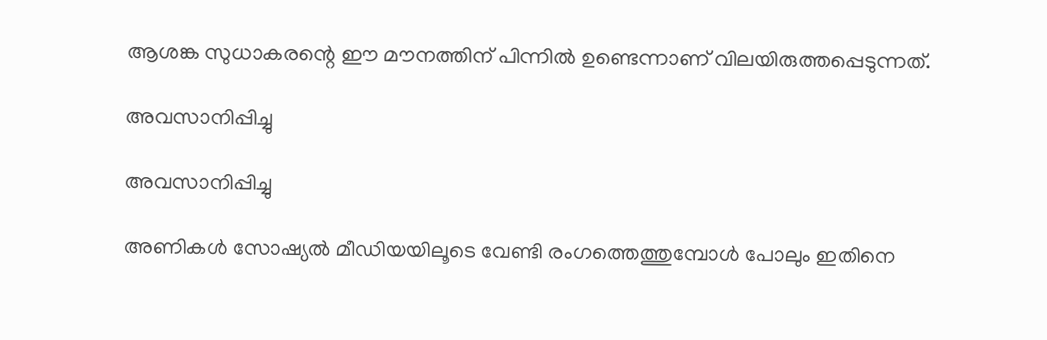ആശങ്ക സുധാകരന്റെ ഈ മൗനത്തിന് പിന്നിൽ ഉണ്ടെന്നാണ് വിലയിരുത്തപ്പെടുന്നത്.

അവസാനിപ്പിച്ചു

അവസാനിപ്പിച്ചു

അണികൾ സോഷ്യൽ മീഡിയയിലൂടെ വേണ്ടി രംഗത്തെത്തുമ്പോൾ പോലും ഇതിനെ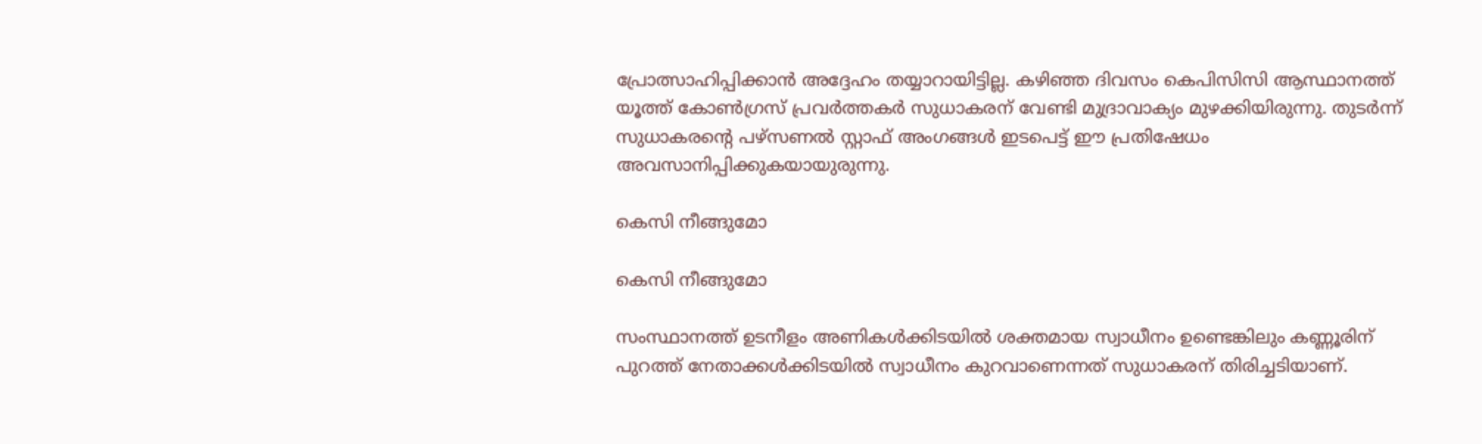പ്രോത്സാഹിപ്പിക്കാൻ അദ്ദേഹം തയ്യാറായിട്ടില്ല. കഴിഞ്ഞ ദിവസം കെപിസിസി ആസ്ഥാനത്ത് യൂത്ത് കോൺഗ്രസ് പ്രവർത്തകർ സുധാകരന് വേണ്ടി മുദ്രാവാക്യം മുഴക്കിയിരുന്നു. തുടർന്ന് സുധാകരന്റെ പഴ്സണൽ സ്റ്റാഫ് അംഗങ്ങൾ ഇടപെട്ട് ഈ പ്രതിഷേധം അവസാനിപ്പിക്കുകയായുരുന്നു.

കെസി നീങ്ങുമോ

കെസി നീങ്ങുമോ

സംസ്ഥാനത്ത് ഉടനീളം അണികൾക്കിടയിൽ ശക്തമായ സ്വാധീനം ഉണ്ടെങ്കിലും കണ്ണൂരിന് പുറത്ത് നേതാക്കൾക്കിടയിൽ സ്വാധീനം കുറവാണെന്നത് സുധാകരന് തിരിച്ചടിയാണ്.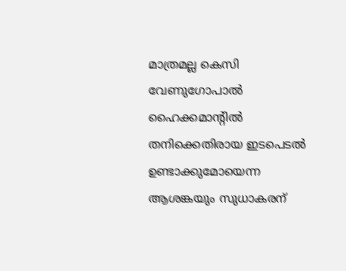മാത്രമല്ല കെസി വേണുഗോപാൽ ഹൈക്കമാന്റിൽ തനിക്കെതിരായ ഇടപെടൽ ഉണ്ടാക്കുമോയെന്ന ആശങ്കയും സുധാകരന്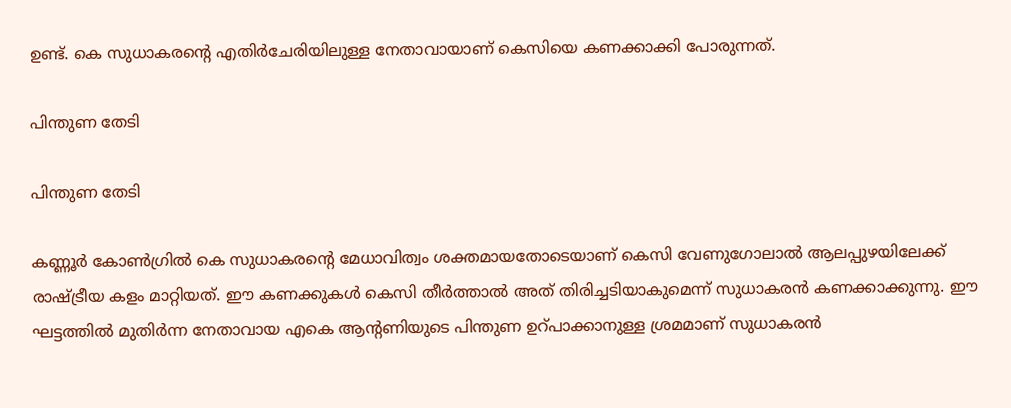ഉണ്ട്. കെ സുധാകരന്റെ എതിർചേരിയിലുള്ള നേതാവായാണ് കെസിയെ കണക്കാക്കി പോരുന്നത്.

പിന്തുണ തേടി

പിന്തുണ തേടി

കണ്ണൂർ കോൺഗ്രിൽ കെ സുധാകരന്റെ മേധാവിത്വം ശക്തമായതോടെയാണ് കെസി വേണുഗോലാൽ ആലപ്പുഴയിലേക്ക് രാഷ്ട്രീയ കളം മാറ്റിയത്. ഈ കണക്കുകൾ കെസി തീർത്താൽ അത് തിരിച്ചടിയാകുമെന്ന് സുധാകരൻ കണക്കാക്കുന്നു. ഈ ഘട്ടത്തിൽ മുതിർന്ന നേതാവായ എകെ ആന്റണിയുടെ പിന്തുണ ഉറ്പാക്കാനുള്ള ശ്രമമാണ് സുധാകരൻ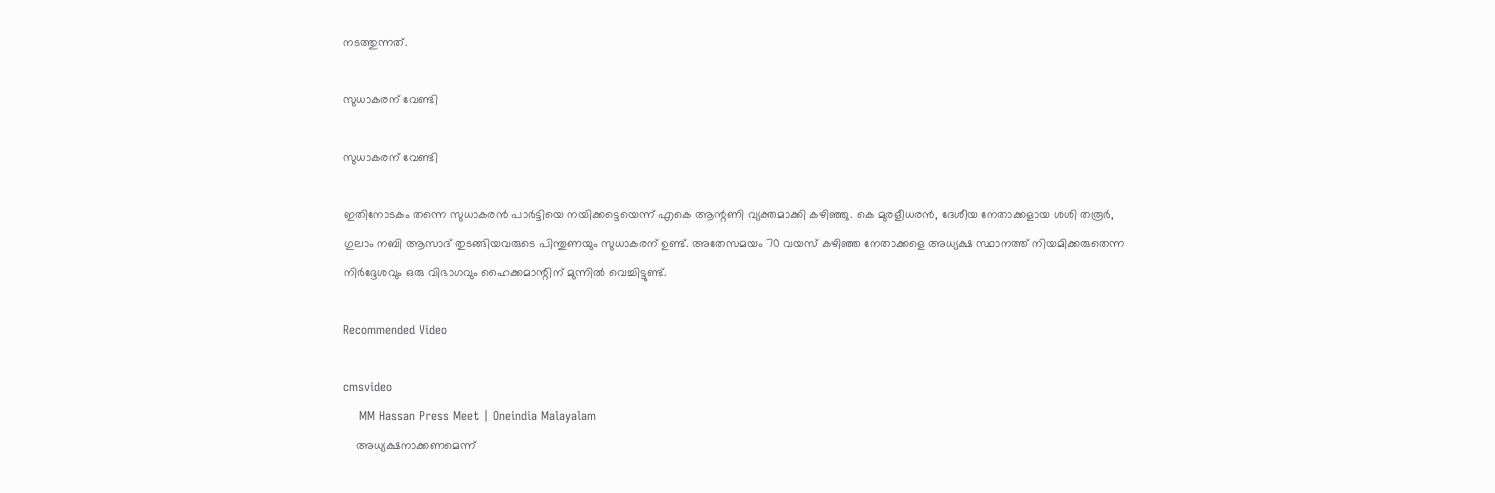നടത്തുന്നത്.

സുധാകരന് വേണ്ടി

സുധാകരന് വേണ്ടി

ഇതിനോടകം തന്നെ സുധാകരൻ പാർട്ടിയെ നയിക്കട്ടെയെന്ന് എകെ ആന്റണി വ്യക്തമാക്കി കഴിഞ്ഞു. കെ മുരളീധരൻ, ദേശീയ നേതാക്കളായ ശശി തരൂർ, ഗുലാം നബി ആസാദ് തുടങ്ങിയവരുടെ പിന്തുണയും സുധാകരന് ഉണ്ട്. അതേസമയം 70 വയസ് കഴിഞ്ഞ നേതാക്കളെ അധ്യക്ഷ സ്ഥാനത്ത് നിയമിക്കരുതെന്ന നിർദ്ദേശവും ഒരു വിഭാഗവും ഹൈക്കമാന്റിന് മുന്നിൽ വെച്ചിട്ടുണ്ട്.

Recommended Video

cmsvideo
    MM Hassan Press Meet | Oneindia Malayalam
    അധ്യക്ഷനാക്കണമെന്ന്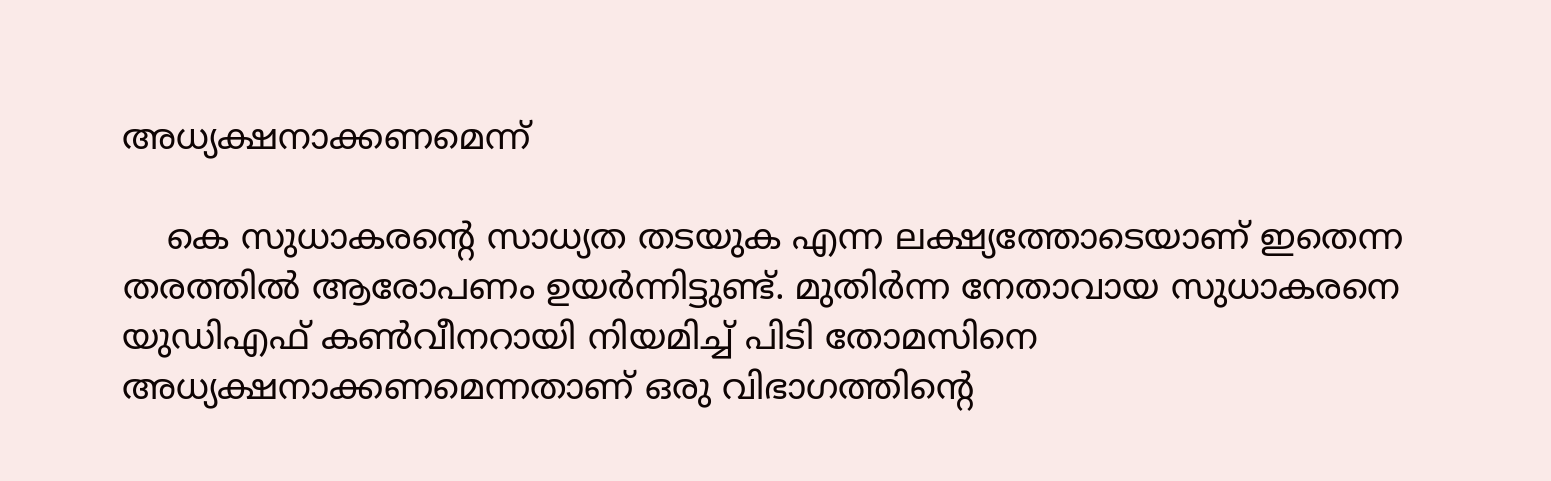അധ്യക്ഷനാക്കണമെന്ന്

    കെ സുധാകരന്റെ സാധ്യത തടയുക എന്ന ലക്ഷ്യത്തോടെയാണ് ഇതെന്ന തരത്തിൽ ആരോപണം ഉയർന്നിട്ടുണ്ട്. മുതിർന്ന നേതാവായ സുധാകരനെ യുഡിഎഫ് കൺവീനറായി നിയമിച്ച് പിടി തോമസിനെ അധ്യക്ഷനാക്കണമെന്നതാണ് ഒരു വിഭാഗത്തിന്റെ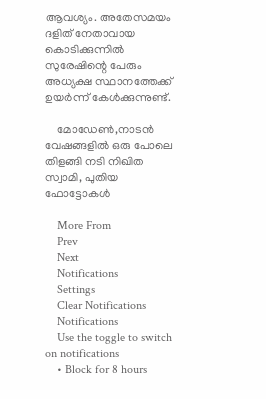ആവശ്യം. അതേസമയം ദളിത് നേതാവായ കൊടിക്കുന്നിൽ സുരേഷിന്റെ പേരും അധ്യക്ഷ സ്ഥാനത്തേക്ക് ഉയർന്ന് കേൾക്കുന്നുണ്ട്.

    മോഡേൺ,നാടൻ വേഷങ്ങളിൽ ഒരു പോലെ തിളങ്ങി നടി നിഖിത സ്വാമി, പുതിയ ഫോട്ടോകൾ

    More From
    Prev
    Next
    Notifications
    Settings
    Clear Notifications
    Notifications
    Use the toggle to switch on notifications
    • Block for 8 hours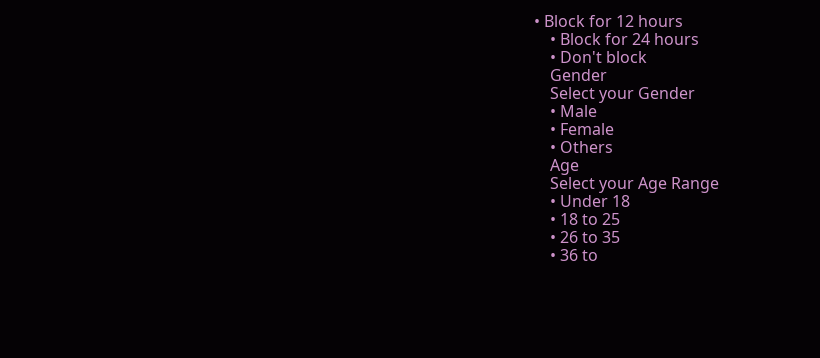• Block for 12 hours
    • Block for 24 hours
    • Don't block
    Gender
    Select your Gender
    • Male
    • Female
    • Others
    Age
    Select your Age Range
    • Under 18
    • 18 to 25
    • 26 to 35
    • 36 to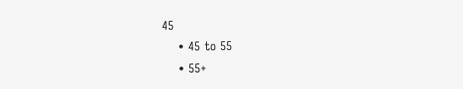45
    • 45 to 55
    • 55+